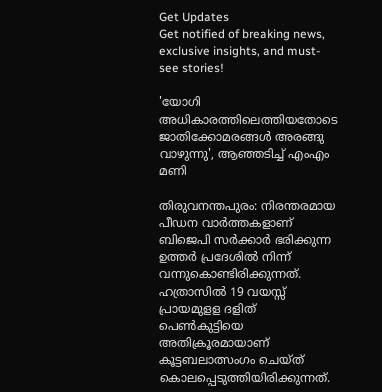Get Updates
Get notified of breaking news, exclusive insights, and must-see stories!

'യോഗി അധികാരത്തിലെത്തിയതോടെ ജാതിക്കോമരങ്ങൾ അരങ്ങു വാഴുന്നു', ആഞ്ഞടിച്ച് എംഎം മണി

തിരുവനന്തപുരം: നിരന്തരമായ പീഡന വാർത്തകളാണ് ബിജെപി സർക്കാർ ഭരിക്കുന്ന ഉത്തർ പ്രദേശിൽ നിന്ന് വന്നുകൊണ്ടിരിക്കുന്നത്. ഹത്രാസിൽ 19 വയസ്സ് പ്രായമുളള ദളിത് പെൺകുട്ടിയെ അതിക്രൂരമായാണ് കൂട്ടബലാത്സംഗം ചെയ്ത് കൊലപ്പെടുത്തിയിരിക്കുന്നത്.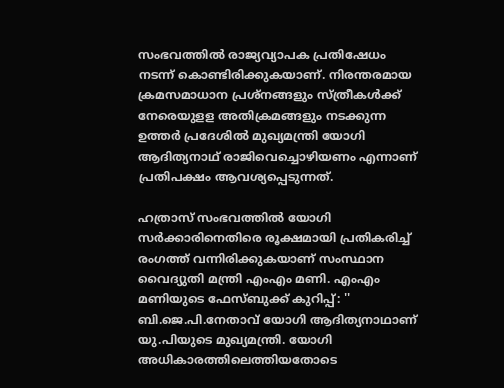സംഭവത്തിൽ രാജ്യവ്യാപക പ്രതിഷേധം നടന്ന് കൊണ്ടിരിക്കുകയാണ്. നിരന്തരമായ ക്രമസമാധാന പ്രശ്നങ്ങളും സ്ത്രീകൾക്ക് നേരെയുളള അതിക്രമങ്ങളും നടക്കുന്ന ഉത്തർ പ്രദേശിൽ മുഖ്യമന്ത്രി യോഗി ആദിത്യനാഥ് രാജിവെച്ചൊഴിയണം എന്നാണ് പ്രതിപക്ഷം ആവശ്യപ്പെടുന്നത്.

ഹത്രാസ് സംഭവത്തിൽ യോഗി സർക്കാരിനെതിരെ രൂക്ഷമായി പ്രതികരിച്ച് രംഗത്ത് വന്നിരിക്കുകയാണ് സംസ്ഥാന വൈദ്യുതി മന്ത്രി എംഎം മണി. എംഎം മണിയുടെ ഫേസ്ബുക്ക് കുറിപ്പ്: '' ബി.ജെ.പി.നേതാവ് യോഗി ആദിത്യനാഥാണ് യു.പിയുടെ മുഖ്യമന്ത്രി. യോഗി അധികാരത്തിലെത്തിയതോടെ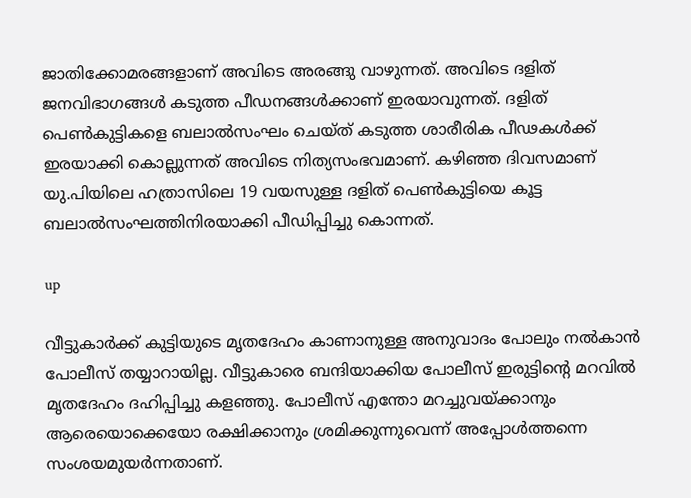ജാതിക്കോമരങ്ങളാണ് അവിടെ അരങ്ങു വാഴുന്നത്. അവിടെ ദളിത് ജനവിഭാഗങ്ങൾ കടുത്ത പീഡനങ്ങൾക്കാണ് ഇരയാവുന്നത്. ദളിത് പെൺകുട്ടികളെ ബലാൽസംഘം ചെയ്ത് കടുത്ത ശാരീരിക പീഢകൾക്ക് ഇരയാക്കി കൊല്ലുന്നത് അവിടെ നിത്യസംഭവമാണ്. കഴിഞ്ഞ ദിവസമാണ് യു.പിയിലെ ഹത്രാസിലെ 19 വയസുള്ള ദളിത് പെൺകുട്ടിയെ കൂട്ട ബലാൽസംഘത്തിനിരയാക്കി പീഡിപ്പിച്ചു കൊന്നത്.

up

വീട്ടുകാർക്ക് കുട്ടിയുടെ മൃതദേഹം കാണാനുള്ള അനുവാദം പോലും നൽകാൻ പോലീസ് തയ്യാറായില്ല. വീട്ടുകാരെ ബന്ദിയാക്കിയ പോലീസ് ഇരുട്ടിന്റെ മറവിൽ മൃതദേഹം ദഹിപ്പിച്ചു കളഞ്ഞു. പോലീസ് എന്തോ മറച്ചുവയ്ക്കാനും ആരെയൊക്കെയോ രക്ഷിക്കാനും ശ്രമിക്കുന്നുവെന്ന് അപ്പോൾത്തന്നെ സംശയമുയർന്നതാണ്.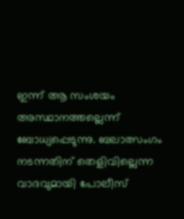ഇന്ന് ആ സംശയം അസ്ഥാനത്തല്ലെന്ന് ബോധ്യപ്പെടുന്നു. ബലാത്സംഗം നടന്നതിന് തെളിവില്ലെന്ന വാദവുമായി പോലീസ്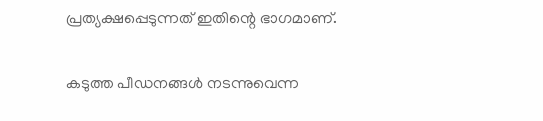പ്രത്യക്ഷപ്പെടുന്നത് ഇതിന്റെ ഭാഗമാണ്.

കടുത്ത പീഡനങ്ങൾ നടന്നുവെന്ന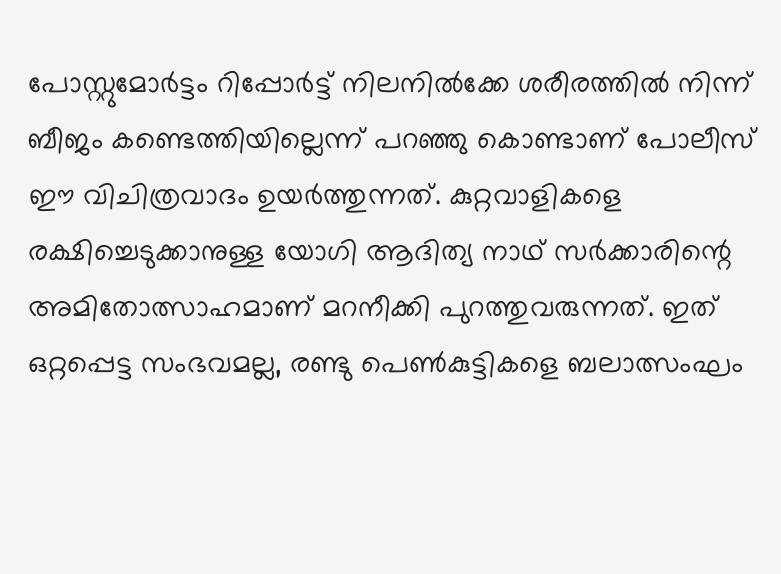പോസ്റ്റുമോർട്ടം റിപ്പോർട്ട് നിലനിൽക്കേ ശരീരത്തിൽ നിന്ന് ബീജം കണ്ടെത്തിയില്ലെന്ന് പറഞ്ഞു കൊണ്ടാണ് പോലീസ് ഈ വിചിത്രവാദം ഉയർത്തുന്നത്. കുറ്റവാളികളെ രക്ഷിച്ചെടുക്കാനുള്ള യോഗി ആദിത്യ നാഥ് സർക്കാരിന്റെ അമിതോത്സാഹമാണ് മറനീക്കി പുറത്തുവരുന്നത്. ഇത് ഒറ്റപ്പെട്ട സംഭവമല്ല, രണ്ടു പെൺകുട്ടികളെ ബലാത്സംഘം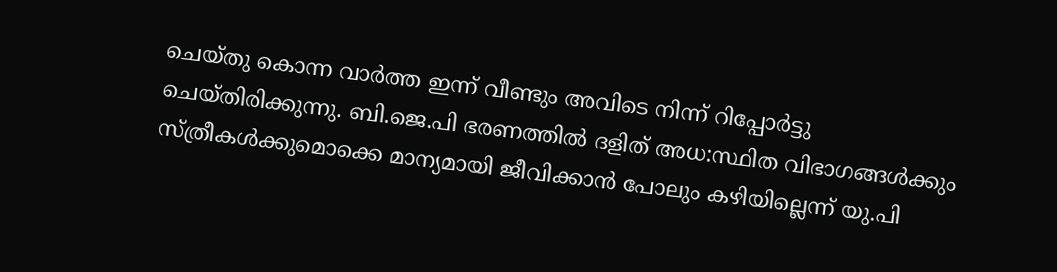ചെയ്തു കൊന്ന വാർത്ത ഇന്ന് വീണ്ടും അവിടെ നിന്ന് റിപ്പോർട്ടു ചെയ്തിരിക്കുന്നു. ബി.ജെ.പി ഭരണത്തിൽ ദളിത് അധ:സ്ഥിത വിഭാഗങ്ങൾക്കും സ്ത്രീകൾക്കുമൊക്കെ മാന്യമായി ജീവിക്കാൻ പോലും കഴിയില്ലെന്ന് യു.പി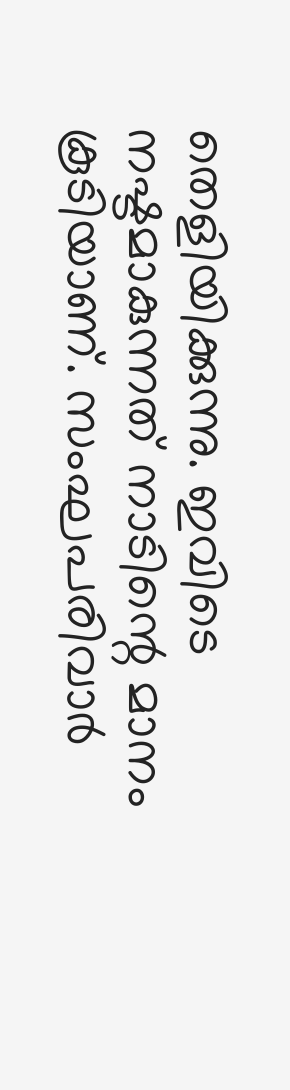തെളിയിക്കുന്നു. ഇവിടെ നഷ്ടമാകുന്നത് നാടിന്റെ മാനം കൂടിയാണ്. സംഘപരിവാർ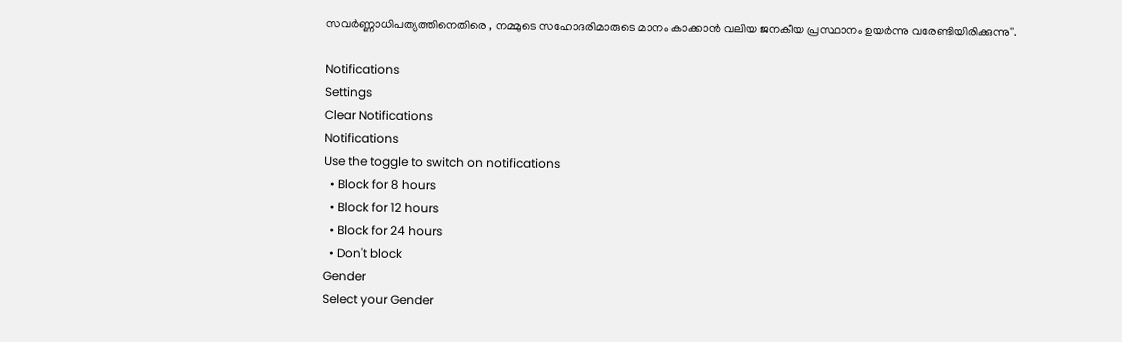സവർണ്ണാധിപത്യത്തിനെതിരെ , നമ്മുടെ സഹോദരിമാരുടെ മാനം കാക്കാൻ വലിയ ജനകീയ പ്രസ്ഥാനം ഉയർന്നു വരേണ്ടിയിരിക്കുന്നു''.

Notifications
Settings
Clear Notifications
Notifications
Use the toggle to switch on notifications
  • Block for 8 hours
  • Block for 12 hours
  • Block for 24 hours
  • Don't block
Gender
Select your Gender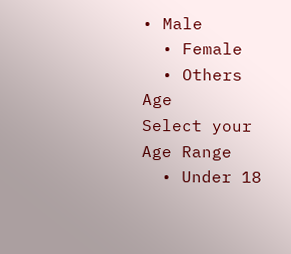• Male
  • Female
  • Others
Age
Select your Age Range
  • Under 18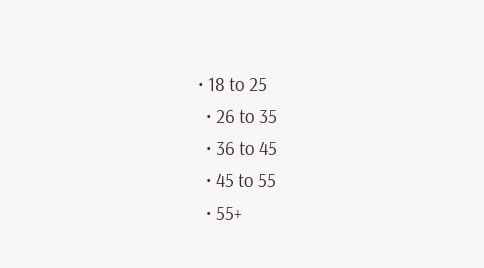• 18 to 25
  • 26 to 35
  • 36 to 45
  • 45 to 55
  • 55+